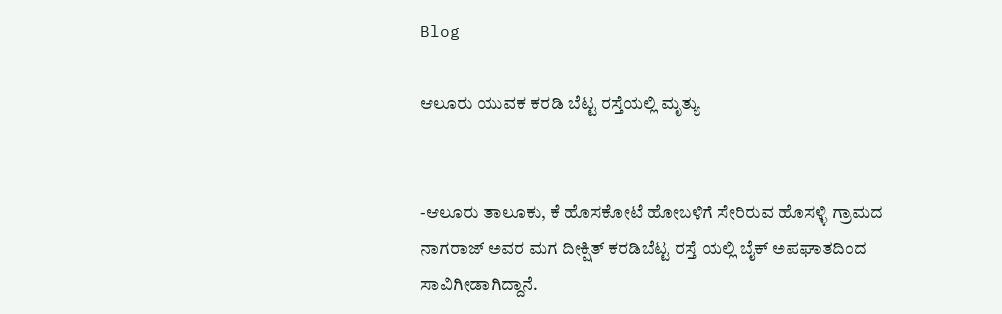Blog

ಆಲೂರು ಯುವಕ ಕರಡಿ ಬೆಟ್ಟ ರಸ್ತೆಯಲ್ಲಿ ಮೃತ್ಯು


-ಆಲೂರು ತಾಲೂಕು, ಕೆ ಹೊಸಕೋಟೆ ಹೋಬಳಿಗೆ ಸೇರಿರುವ ಹೊಸಳ್ಳಿ ಗ್ರಾಮದ ನಾಗರಾಜ್ ಅವರ ಮಗ ದೀಕ್ಷಿತ್ ಕರಡಿಬೆಟ್ಟ ರಸ್ತೆ ಯಲ್ಲಿ ಬೈಕ್ ಅಪಘಾತದಿಂದ ಸಾವಿಗೀಡಾಗಿದ್ದಾನೆ.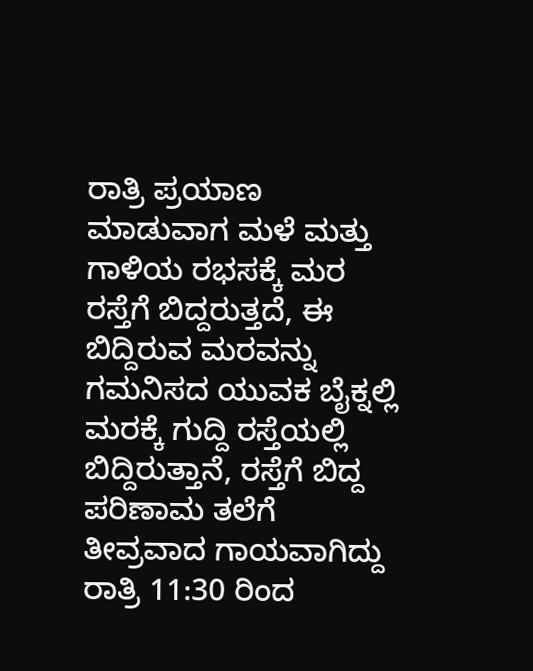ರಾತ್ರಿ ಪ್ರಯಾಣ ಮಾಡುವಾಗ ಮಳೆ ಮತ್ತು ಗಾಳಿಯ ರಭಸಕ್ಕೆ ಮರ ರಸ್ತೆಗೆ ಬಿದ್ದರುತ್ತದೆ, ಈ ಬಿದ್ದಿರುವ ಮರವನ್ನು ಗಮನಿಸದ ಯುವಕ ಬೈಕ್ನಲ್ಲಿ ಮರಕ್ಕೆ ಗುದ್ದಿ ರಸ್ತೆಯಲ್ಲಿ ಬಿದ್ದಿರುತ್ತಾನೆ, ರಸ್ತೆಗೆ ಬಿದ್ದ ಪರಿಣಾಮ ತಲೆಗೆ ತೀವ್ರವಾದ ಗಾಯವಾಗಿದ್ದು ರಾತ್ರಿ 11:30 ರಿಂದ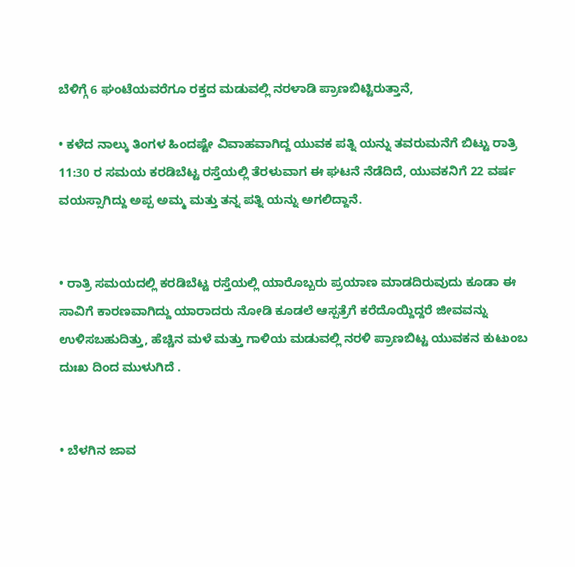ಬೆಳಿಗ್ಗೆ 6 ಘಂಟೆಯವರೆಗೂ ರಕ್ತದ ಮಡುವಲ್ಲಿ ನರಳಾಡಿ ಪ್ರಾಣಬಿಟ್ಟಿರುತ್ತಾನೆ,

• ಕಳೆದ ನಾಲ್ಕು ತಿಂಗಳ ಹಿಂದಷ್ಟೇ ವಿವಾಹವಾಗಿದ್ದ ಯುವಕ ಪತ್ನಿ ಯನ್ನು ತವರುಮನೆಗೆ ಬಿಟ್ಟು ರಾತ್ರಿ 11:30 ರ ಸಮಯ ಕರಡಿಬೆಟ್ಟ ರಸ್ತೆಯಲ್ಲಿ ತೆರಳುವಾಗ ಈ ಘಟನೆ ನೆಡೆದಿದೆ, ಯುವಕನಿಗೆ 22 ವರ್ಷ ವಯಸ್ಸಾಗಿದ್ದು ಅಪ್ಪ ಅಮ್ಮ ಮತ್ತು ತನ್ನ ಪತ್ನಿ ಯನ್ನು ಅಗಲಿದ್ದಾನೆ.


• ರಾತ್ರಿ ಸಮಯದಲ್ಲಿ ಕರಡಿಬೆಟ್ಟ ರಸ್ತೆಯಲ್ಲಿ ಯಾರೊಬ್ಬರು ಪ್ರಯಾಣ ಮಾಡದಿರುವುದು ಕೂಡಾ ಈ ಸಾವಿಗೆ ಕಾರಣವಾಗಿದ್ದು ಯಾರಾದರು ನೋಡಿ ಕೂಡಲೆ ಆಸ್ಪತ್ರೆಗೆ ಕರೆದೊಯ್ದಿದ್ದರೆ ಜೀವವನ್ನು ಉಳಿಸಬಹುದಿತ್ತು, ಹೆಚ್ಚಿನ ಮಳೆ ಮತ್ತು ಗಾಳಿಯ ಮಡುವಲ್ಲಿ ನರಳಿ ಪ್ರಾಣಬಿಟ್ಟ ಯುವಕನ ಕುಟುಂಬ ದುಃಖ ದಿಂದ ಮುಳುಗಿದೆ .


• ಬೆಳಗಿನ ಜಾವ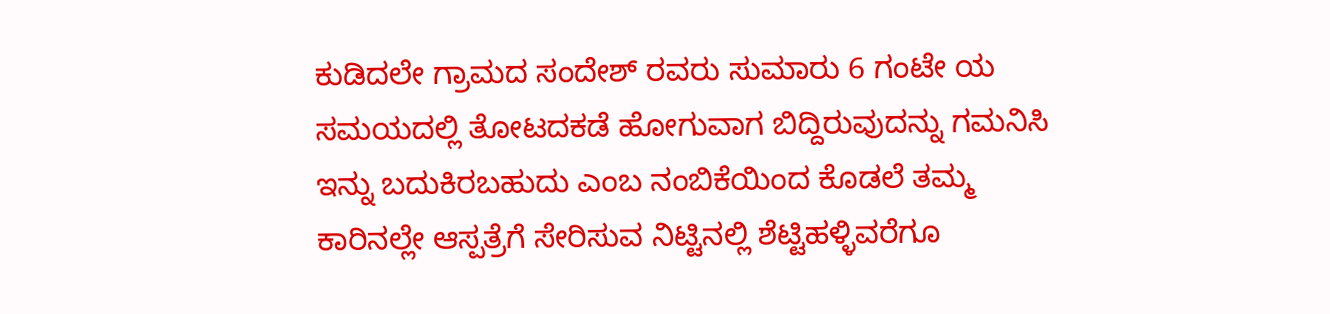ಕುಡಿದಲೇ ಗ್ರಾಮದ ಸಂದೇಶ್ ರವರು ಸುಮಾರು 6 ಗಂಟೇ ಯ ಸಮಯದಲ್ಲಿ ತೋಟದಕಡೆ ಹೋಗುವಾಗ ಬಿದ್ದಿರುವುದನ್ನು ಗಮನಿಸಿ ಇನ್ನು ಬದುಕಿರಬಹುದು ಎಂಬ ನಂಬಿಕೆಯಿಂದ ಕೊಡಲೆ ತಮ್ಮ ಕಾರಿನಲ್ಲೇ ಆಸ್ಪತ್ರೆಗೆ ಸೇರಿಸುವ ನಿಟ್ಟಿನಲ್ಲಿ ಶೆಟ್ಟಿಹಳ್ಳಿವರೆಗೂ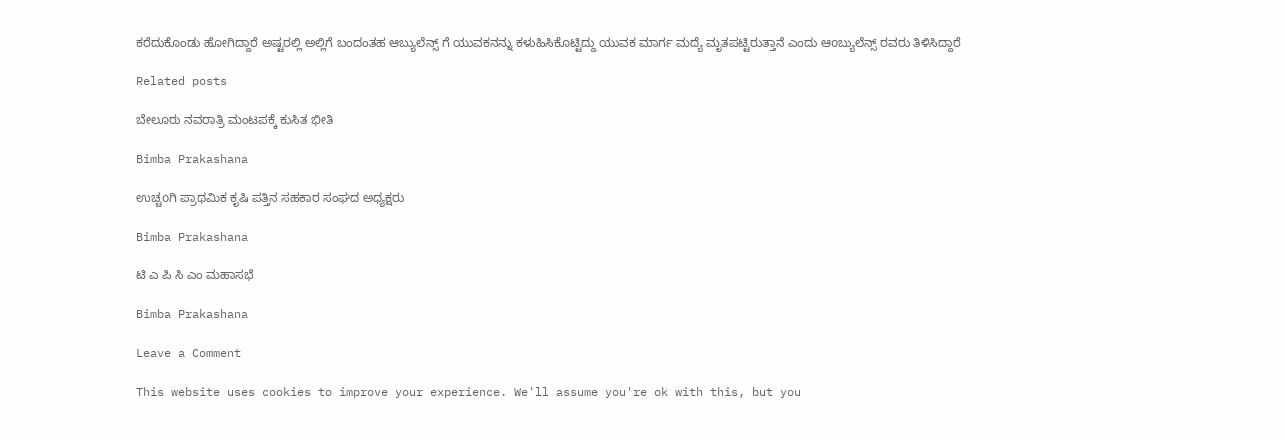ಕರೆದುಕೊಂಡು ಹೋಗಿದ್ದಾರೆ ಅಷ್ಟರಲ್ಲಿ ಅಲ್ಲಿಗೆ ಬಂದಂತಹ ಆಬ್ಯುಲೆನ್ಸ್ ಗೆ ಯುವಕನನ್ನು ಕಳುಹಿಸಿಕೊಟ್ಟಿದ್ದು ಯುವಕ ಮಾರ್ಗ ಮದ್ಯೆ ಮೃತಪಟ್ಟಿರುತ್ತಾನೆ ಎಂದು ಆoಬ್ಯುಲೆನ್ಸ್ ರವರು ತಿಳಿಸಿದ್ದಾರೆ

Related posts

ಬೇಲೂರು ನವರಾತ್ರಿ ಮಂಟಪಕ್ಕೆ ಕುಸಿತ ಭೀತಿ

Bimba Prakashana

ಉಚ್ಚoಗಿ ಪ್ರಾಥಮಿಕ ಕೃಷಿ ಪತ್ತಿನ ಸಹಕಾರ ಸಂಘದ ಅಧ್ಯಕ್ಷರು

Bimba Prakashana

ಟಿ ಎ ಪಿ ಸಿ ಎಂ ಮಹಾಸಭೆ

Bimba Prakashana

Leave a Comment

This website uses cookies to improve your experience. We'll assume you're ok with this, but you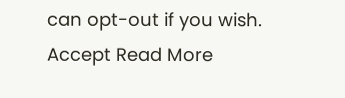can opt-out if you wish. Accept Read More